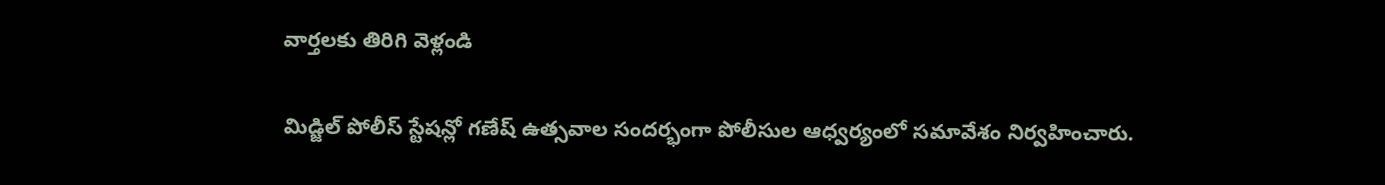వార్తలకు తిరిగి వెళ్లండి

మిడ్జిల్ పోలీస్ స్టేషన్లో గణేష్ ఉత్సవాల సందర్భంగా పోలీసుల ఆధ్వర్యంలో సమావేశం నిర్వహించారు.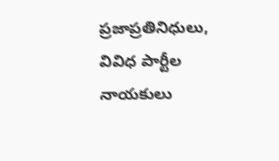ప్రజాప్రతినిధులు, వివిధ పార్టీల నాయకులు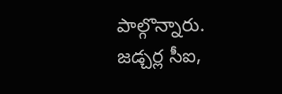పాల్గొన్నారు.
జడ్చర్ల సీఐ,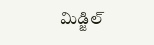మిడ్జిల్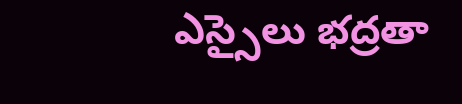ఎస్సైలు భద్రతా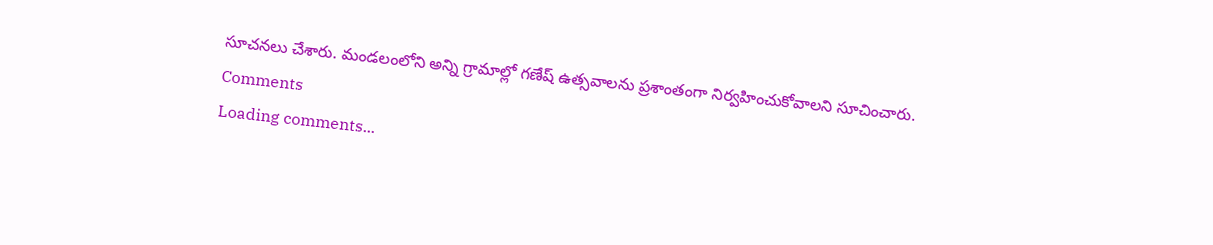సూచనలు చేశారు. మండలంలోని అన్ని గ్రామాల్లో గణేష్ ఉత్సవాలను ప్రశాంతంగా నిర్వహించుకోవాలని సూచించారు.
Comments
Loading comments...